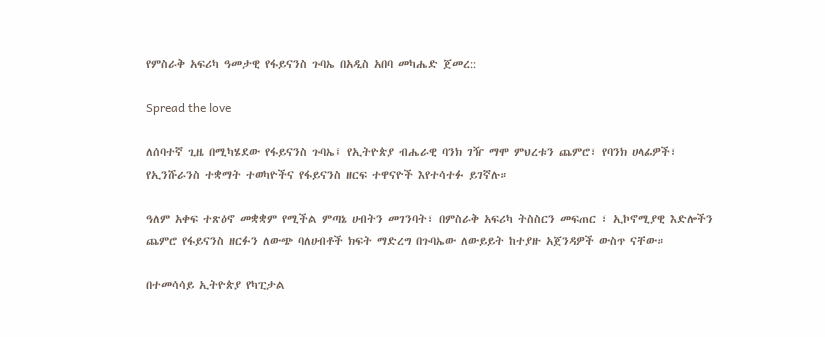የምስራቅ አፍሪካ ዓመታዊ የፋይናንስ ጉባኤ በአዲስ አበባ መካሔድ ጀመረ::

Spread the love

ለሰባተኛ ጊዜ በሚካሄደው የፋይናንስ ጉባኤ፤ የኢትዮጵያ ብሔራዊ ባንክ ገዥ ማሞ ምህረቱን ጨምሮ፣ የባንክ ሀላፊዎች፣ የኢንሹራንስ ተቋማት ተወካዮችና የፋይናንስ ዘርፍ ተዋናዮች እየተሳተፉ ይገኛሉ።

ዓለም አቀፍ ተጽዕኖ መቋቋም የሚችል ምጣኔ ሀብትን መገንባት፣ በምስራቅ አፍሪካ ትስስርን መፍጠር ፣ ኢኮኖሚያዊ እድሎችን ጨምሮ የፋይናንስ ዘርፉን ለውጭ ባለሀብቶች ክፍት ማድረግ በጉባኤው ለውይይት ከተያዙ አጀንዳዎች ውስጥ ናቸው።

በተመሳሳይ ኢትዮጵያ የካፒታል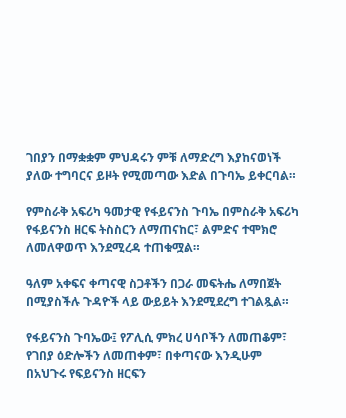ገበያን በማቋቋም ምህዳሩን ምቹ ለማድረግ እያከናወነች ያለው ተግባርና ይዞት የሚመጣው እድል በጉባኤ ይቀርባል።

የምስራቅ አፍሪካ ዓመታዊ የፋይናንስ ጉባኤ በምስራቅ አፍሪካ የፋይናንስ ዘርፍ ትስስርን ለማጠናከር፣ ልምድና ተሞክሮ ለመለዋወጥ እንደሚረዳ ተጠቁሟል።

ዓለም አቀፍና ቀጣናዊ ስጋቶችን በጋራ መፍትሔ ለማበጀት በሚያስችሉ ጉዳዮች ላይ ውይይት እንደሚደረግ ተገልጿል።

የፋይናንስ ጉባኤው፤ የፖሊሲ ምክረ ሀሳቦችን ለመጠቆም፣ የገበያ ዕድሎችን ለመጠቀም፣ በቀጣናው እንዲሁም በአህጉሩ የፍይናንስ ዘርፍን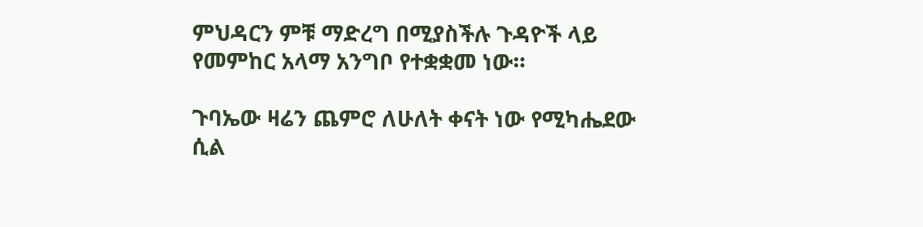ምህዳርን ምቹ ማድረግ በሚያስችሉ ጉዳዮች ላይ የመምከር አላማ አንግቦ የተቋቋመ ነው።

ጉባኤው ዛሬን ጨምሮ ለሁለት ቀናት ነው የሚካሔደው ሲል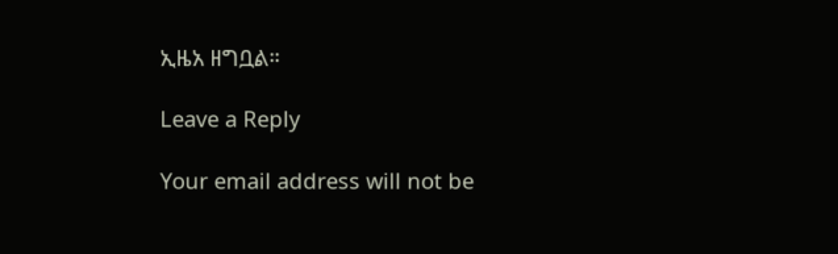ኢዜአ ዘግቧል።

Leave a Reply

Your email address will not be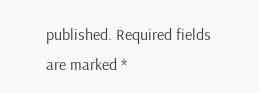published. Required fields are marked *